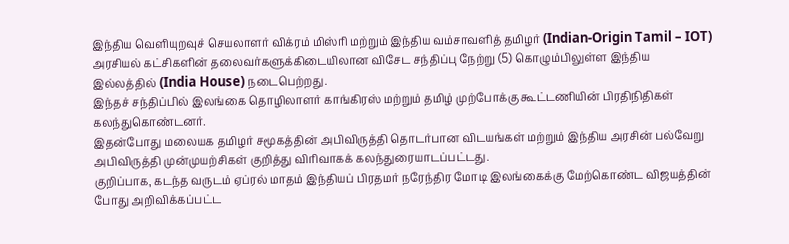இந்திய வெளியுறவுச் செயலாளர் விக்ரம் மிஸ்ரி மற்றும் இந்திய வம்சாவளித் தமிழர் (Indian-Origin Tamil – IOT) அரசியல் கட்சிகளின் தலைவர்களுக்கிடையிலான விசேட சந்திப்பு நேற்று (5) கொழும்பிலுள்ள இந்திய இல்லத்தில் (India House) நடைபெற்றது.
இந்தச் சந்திப்பில் இலங்கை தொழிலாளர் காங்கிரஸ் மற்றும் தமிழ் முற்போக்கு கூட்டணியின் பிரதிநிதிகள் கலந்துகொண்டனர்.
இதன்போது மலையக தமிழர் சமூகத்தின் அபிவிருத்தி தொடர்பான விடயங்கள் மற்றும் இந்திய அரசின் பல்வேறு அபிவிருத்தி முன்முயற்சிகள் குறித்து விரிவாகக் கலந்துரையாடப்பட்டது.
குறிப்பாக, கடந்த வருடம் ஏப்ரல் மாதம் இந்தியப் பிரதமர் நரேந்திர மோடி இலங்கைக்கு மேற்கொண்ட விஜயத்தின் போது அறிவிக்கப்பட்ட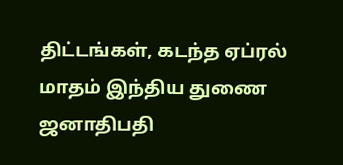திட்டங்கள், கடந்த ஏப்ரல் மாதம் இந்திய துணை ஜனாதிபதி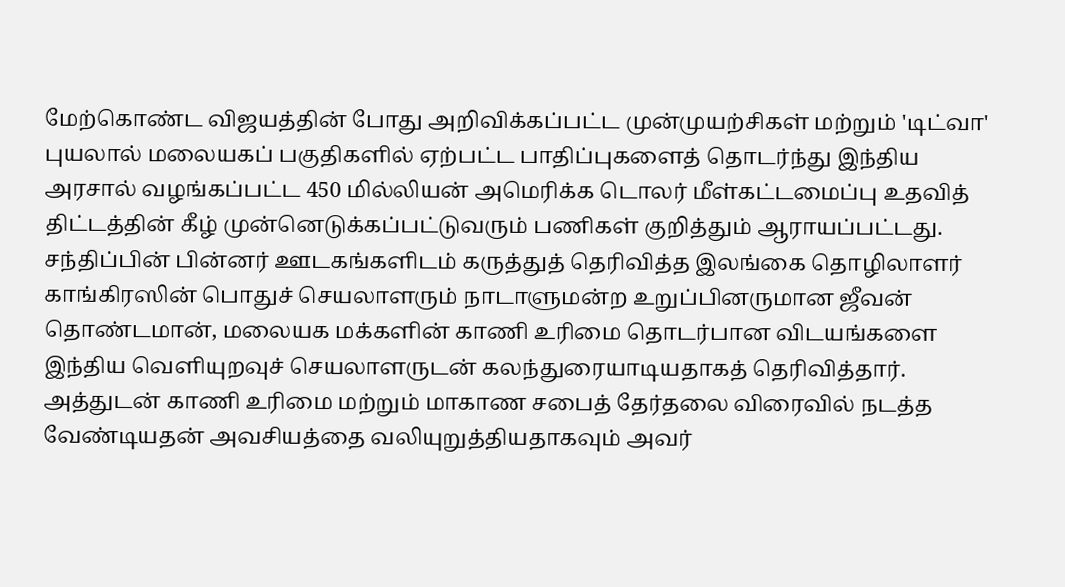மேற்கொண்ட விஜயத்தின் போது அறிவிக்கப்பட்ட முன்முயற்சிகள் மற்றும் 'டிட்வா' புயலால் மலையகப் பகுதிகளில் ஏற்பட்ட பாதிப்புகளைத் தொடர்ந்து இந்திய அரசால் வழங்கப்பட்ட 450 மில்லியன் அமெரிக்க டொலர் மீள்கட்டமைப்பு உதவித் திட்டத்தின் கீழ் முன்னெடுக்கப்பட்டுவரும் பணிகள் குறித்தும் ஆராயப்பட்டது.
சந்திப்பின் பின்னர் ஊடகங்களிடம் கருத்துத் தெரிவித்த இலங்கை தொழிலாளர் காங்கிரஸின் பொதுச் செயலாளரும் நாடாளுமன்ற உறுப்பினருமான ஜீவன் தொண்டமான், மலையக மக்களின் காணி உரிமை தொடர்பான விடயங்களை இந்திய வெளியுறவுச் செயலாளருடன் கலந்துரையாடியதாகத் தெரிவித்தார்.
அத்துடன் காணி உரிமை மற்றும் மாகாண சபைத் தேர்தலை விரைவில் நடத்த வேண்டியதன் அவசியத்தை வலியுறுத்தியதாகவும் அவர்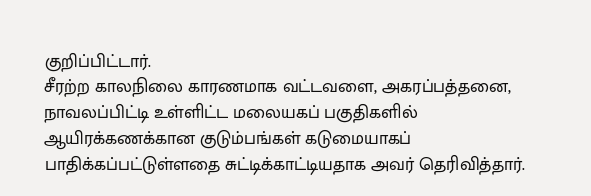குறிப்பிட்டார்.
சீரற்ற காலநிலை காரணமாக வட்டவளை, அகரப்பத்தனை, நாவலப்பிட்டி உள்ளிட்ட மலையகப் பகுதிகளில் ஆயிரக்கணக்கான குடும்பங்கள் கடுமையாகப் பாதிக்கப்பட்டுள்ளதை சுட்டிக்காட்டியதாக அவர் தெரிவித்தார்.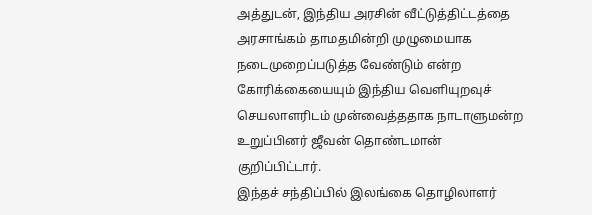அத்துடன், இந்திய அரசின் வீட்டுத்திட்டத்தை அரசாங்கம் தாமதமின்றி முழுமையாக நடைமுறைப்படுத்த வேண்டும் என்ற கோரிக்கையையும் இந்திய வெளியுறவுச் செயலாளரிடம் முன்வைத்ததாக நாடாளுமன்ற உறுப்பினர் ஜீவன் தொண்டமான் குறிப்பிட்டார்.
இந்தச் சந்திப்பில் இலங்கை தொழிலாளர்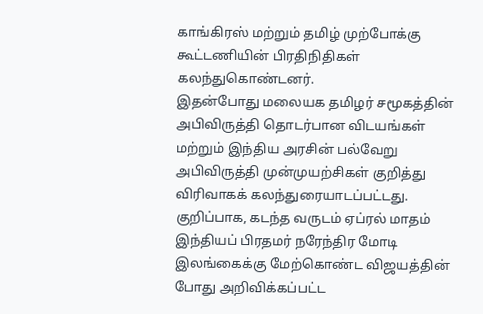காங்கிரஸ் மற்றும் தமிழ் முற்போக்கு கூட்டணியின் பிரதிநிதிகள் கலந்துகொண்டனர்.
இதன்போது மலையக தமிழர் சமூகத்தின் அபிவிருத்தி தொடர்பான விடயங்கள் மற்றும் இந்திய அரசின் பல்வேறு அபிவிருத்தி முன்முயற்சிகள் குறித்து விரிவாகக் கலந்துரையாடப்பட்டது.
குறிப்பாக, கடந்த வருடம் ஏப்ரல் மாதம் இந்தியப் பிரதமர் நரேந்திர மோடி இலங்கைக்கு மேற்கொண்ட விஜயத்தின் போது அறிவிக்கப்பட்ட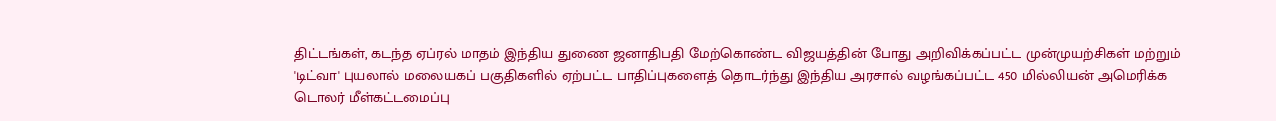திட்டங்கள், கடந்த ஏப்ரல் மாதம் இந்திய துணை ஜனாதிபதி மேற்கொண்ட விஜயத்தின் போது அறிவிக்கப்பட்ட முன்முயற்சிகள் மற்றும் 'டிட்வா' புயலால் மலையகப் பகுதிகளில் ஏற்பட்ட பாதிப்புகளைத் தொடர்ந்து இந்திய அரசால் வழங்கப்பட்ட 450 மில்லியன் அமெரிக்க டொலர் மீள்கட்டமைப்பு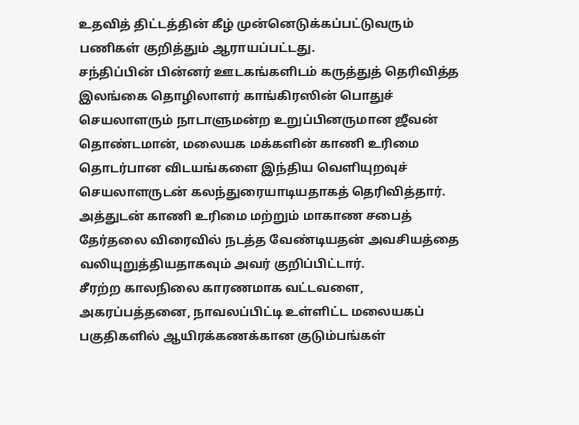உதவித் திட்டத்தின் கீழ் முன்னெடுக்கப்பட்டுவரும் பணிகள் குறித்தும் ஆராயப்பட்டது.
சந்திப்பின் பின்னர் ஊடகங்களிடம் கருத்துத் தெரிவித்த இலங்கை தொழிலாளர் காங்கிரஸின் பொதுச் செயலாளரும் நாடாளுமன்ற உறுப்பினருமான ஜீவன் தொண்டமான், மலையக மக்களின் காணி உரிமை தொடர்பான விடயங்களை இந்திய வெளியுறவுச் செயலாளருடன் கலந்துரையாடியதாகத் தெரிவித்தார்.
அத்துடன் காணி உரிமை மற்றும் மாகாண சபைத் தேர்தலை விரைவில் நடத்த வேண்டியதன் அவசியத்தை வலியுறுத்தியதாகவும் அவர் குறிப்பிட்டார்.
சீரற்ற காலநிலை காரணமாக வட்டவளை, அகரப்பத்தனை, நாவலப்பிட்டி உள்ளிட்ட மலையகப் பகுதிகளில் ஆயிரக்கணக்கான குடும்பங்கள்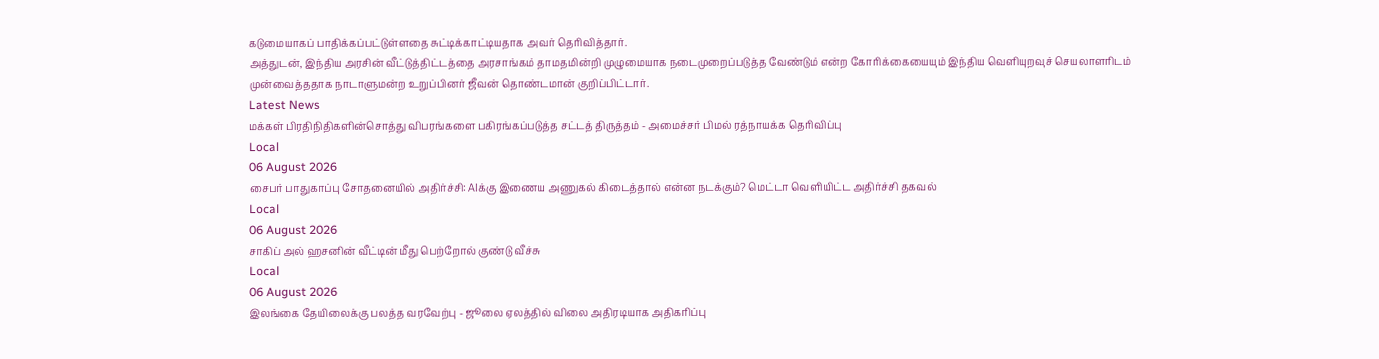கடுமையாகப் பாதிக்கப்பட்டுள்ளதை சுட்டிக்காட்டியதாக அவர் தெரிவித்தார்.
அத்துடன், இந்திய அரசின் வீட்டுத்திட்டத்தை அரசாங்கம் தாமதமின்றி முழுமையாக நடைமுறைப்படுத்த வேண்டும் என்ற கோரிக்கையையும் இந்திய வெளியுறவுச் செயலாளரிடம் முன்வைத்ததாக நாடாளுமன்ற உறுப்பினர் ஜீவன் தொண்டமான் குறிப்பிட்டார்.
Latest News
மக்கள் பிரதிநிதிகளின்சொத்து விபரங்களை பகிரங்கப்படுத்த சட்டத் திருத்தம் - அமைச்சர் பிமல் ரத்நாயக்க தெரிவிப்பு
Local
06 August 2026
சைபர் பாதுகாப்பு சோதனையில் அதிர்ச்சி: AIக்கு இணைய அணுகல் கிடைத்தால் என்ன நடக்கும்? மெட்டா வெளியிட்ட அதிர்ச்சி தகவல்
Local
06 August 2026
சாகிப் அல் ஹசனின் வீட்டின் மீது பெற்றோல் குண்டு வீச்சு
Local
06 August 2026
இலங்கை தேயிலைக்கு பலத்த வரவேற்பு - ஜூலை ஏலத்தில் விலை அதிரடியாக அதிகரிப்பு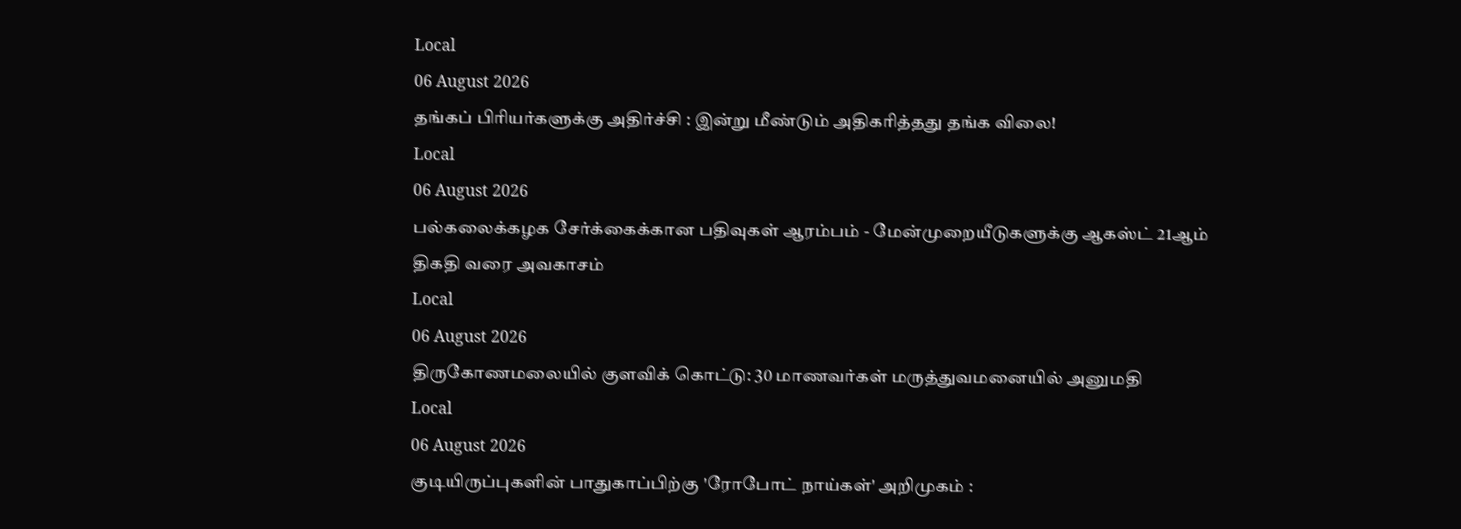Local
06 August 2026
தங்கப் பிரியர்களுக்கு அதிர்ச்சி : இன்று மீண்டும் அதிகரித்தது தங்க விலை!
Local
06 August 2026
பல்கலைக்கழக சேர்க்கைக்கான பதிவுகள் ஆரம்பம் - மேன்முறையீடுகளுக்கு ஆகஸ்ட் 21ஆம் திகதி வரை அவகாசம்
Local
06 August 2026
திருகோணமலையில் குளவிக் கொட்டு: 30 மாணவர்கள் மருத்துவமனையில் அனுமதி
Local
06 August 2026
குடியிருப்புகளின் பாதுகாப்பிற்கு 'ரோபோட் நாய்கள்' அறிமுகம் :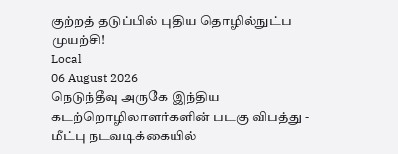குற்றத் தடுப்பில் புதிய தொழில்நுட்ப முயற்சி!
Local
06 August 2026
நெடுந்தீவு அருகே இந்திய கடற்றொழிலாளர்களின் படகு விபத்து - மீட்பு நடவடிக்கையில்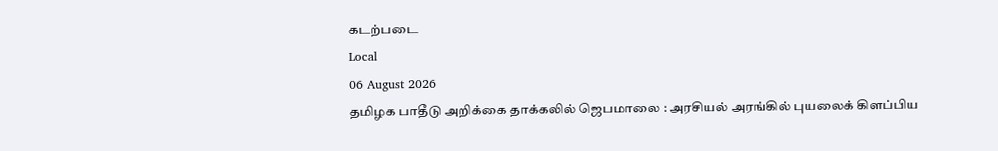கடற்படை
Local
06 August 2026
தமிழக பாதீடு அறிக்கை தாக்கலில் ஜெபமாலை : அரசியல் அரங்கில் புயலைக் கிளப்பிய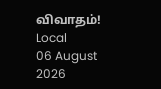விவாதம்!
Local
06 August 2026